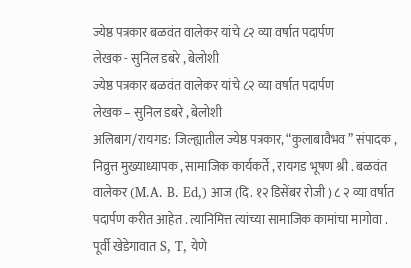ज्येष्ठ पत्रकार बळवंत वालेकर यांचे ८२ व्या वर्षात पदार्पण
लेखक - सुनिल डबरे , बेलोशी
ज्येष्ठ पत्रकार बळवंत वालेकर यांचे ८२ व्या वर्षात पदार्पण
लेखक – सुनिल डबरे , बेलोशी
अलिबाग/रायगड: जिल्ह्यातील ज्येष्ठ पत्रकार, “कुलाबावैभव ” संपादक , निव्रुत्त मुख्याध्यापक , सामाजिक कार्यकर्ते , रायगड भूषण श्री . बळवंत वालेकर (M.A. B. Ed,) आज (दि. १२ डिसेंबर रोजी ) ८ २ व्या वर्षात पदार्पण करीत आहेत . त्यानिमित्त त्यांच्या सामाजिक कामांचा मागोवा .
पूर्वी खेडेगावात S, T, येणे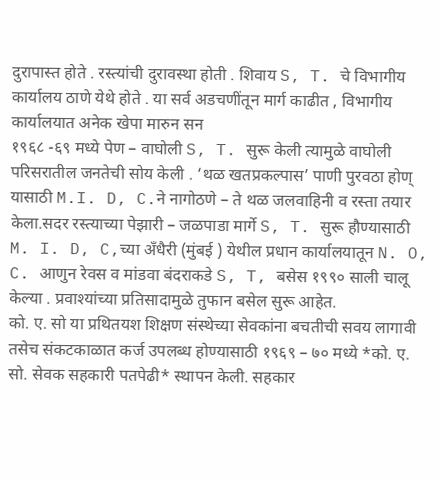दुरापास्त होते . रस्त्यांची दुरावस्था होती . शिवाय S, T. चे विभागीय कार्यालय ठाणे येथे होते . या सर्व अडचणींतून मार्ग काढीत , विभागीय कार्यालयात अनेक खेपा मारुन सन
१९६८ -६९ मध्ये पेण – वाघोली S, T. सुरू केली त्यामुळे वाघोली परिसरातील जनतेची सोय केली . ‘थळ खतप्रकल्पास’ पाणी पुरवठा होण् यासाठी M.I. D, C.ने नागोठणे – ते थळ जलवाहिनी व रस्ता तयार केला.सदर रस्त्याच्या पेझारी – जळपाडा मार्गे S, T. सुरू हौण्यासाठी M. I. D, C,च्या अँधैरी (मुंबई ) येथील प्रधान कार्यालयातून N. O, C. आणुन रेवस व मांडवा बंदराकडे S, T, बसेस १९९० साली चालू केल्या . प्रवाश्यांच्या प्रतिसादामुळे तुफान बसेल सुरू आहेत.
को. ए. सो या प्रथितयश शिक्षण संस्थेच्या सेवकांना बचतीची सवय लागावी तसेच संकटकाळात कर्ज उपलब्ध होण्यासाठी १९६९ – ७० मध्ये *को. ए. सो. सेवक सहकारी पतपेढी* स्थापन केली. सहकार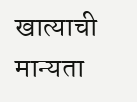खात्याची मान्यता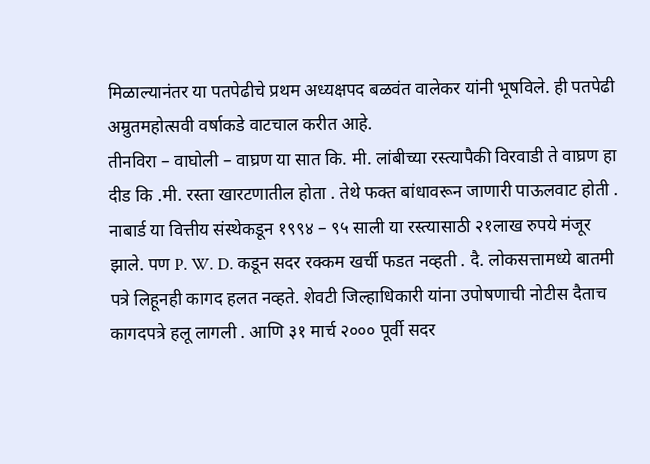मिळाल्यानंतर या पतपेढीचे प्रथम अध्यक्षपद बळवंत वालेकर यांनी भूषविले. ही पतपेढी अम्रुतमहोत्सवी वर्षाकडे वाटचाल करीत आहे.
तीनविरा – वाघोली – वाघ्रण या सात कि. मी. लांबीच्या रस्त्यापैकी विरवाडी ते वाघ्रण हा दीड कि .मी. रस्ता खारटणातील होता . तेथे फक्त बांधावरून जाणारी पाऊलवाट होती . नाबार्ड या वित्तीय संस्थेकडून १९९४ – ९५ साली या रस्त्यासाठी २१लाख रुपये मंजूर झाले. पण P. W. D. कडून सदर रक्कम खर्ची फडत नव्हती . दै. लोकसत्तामध्ये बातमी पत्रे लिहूनही कागद हलत नव्हते. शेवटी जिल्हाधिकारी यांना उपोषणाची नोटीस दैताच कागदपत्रे हलू लागली . आणि ३१ मार्च २००० पूर्वी सदर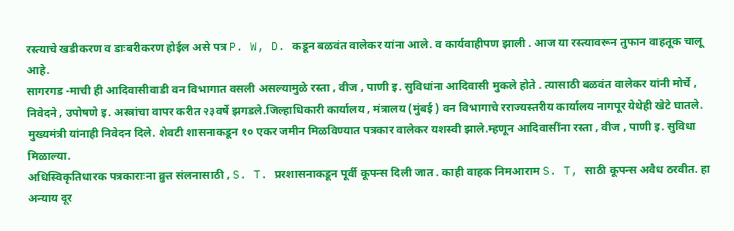रस्त्याचे खडीकरण व डाःबरीकरण होईल असे पत्र P. W, D. कडून बळवंत वालेकर यांना आले. व कार्यवाहीपण झाली . आज या रस्त्यावरून तुफान वाहतूक चालू आहे.
सागरगड -माची ही आदिवासीवाडी वन विभागात वसली असल्यामुळे रस्ता , वीज , पाणी इ. सुविधांना आदिवासी मुकले होते . त्यासाठी बळवंत वालेकर यांनी मोर्चे , निवेदने , उपोषणे इ. अस्त्रांचा वापर करीत २३वर्षे झगडले.जिल्हाधिकारी कार्यालय , मंत्रालय (मुंबई ) वन विभागाचे रराज्यस्तरीय कार्यालय नागपूर येथेही खेटे घातले. मुख्यमंत्री यांनाही निवेदन दिले. शेवटी शासनाकडून १० एकर जमीन मिळविण्यात पत्रकार वालेकर यशस्वी झाले.म्हणून आदिवासींना रस्ता , वीज , पाणी इ. सुविधा मिळाल्या.
अधिस्विकृतिधारक पत्रकाराःना व्रुत्त संलनासाठी , S. T. प्ररशासनाकडून पूर्वी कूपन्स दिली जात . काही वाहक निमआराम S. T, साठी कूपन्स अवैध ठरवीत. हा अन्याय दूर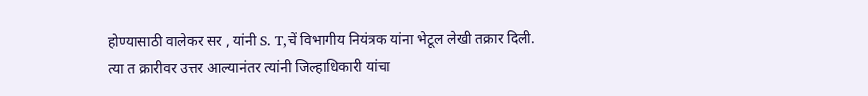होण्यासाठी वालेकर सर , यांनी S. T,चें विभागीय नियंत्रक यांना भेटूल लेखी तक्रार दिली. त्या त क्रारीवर उत्तर आल्यानंतर त्यांनी जिल्हाधिकारी यांचा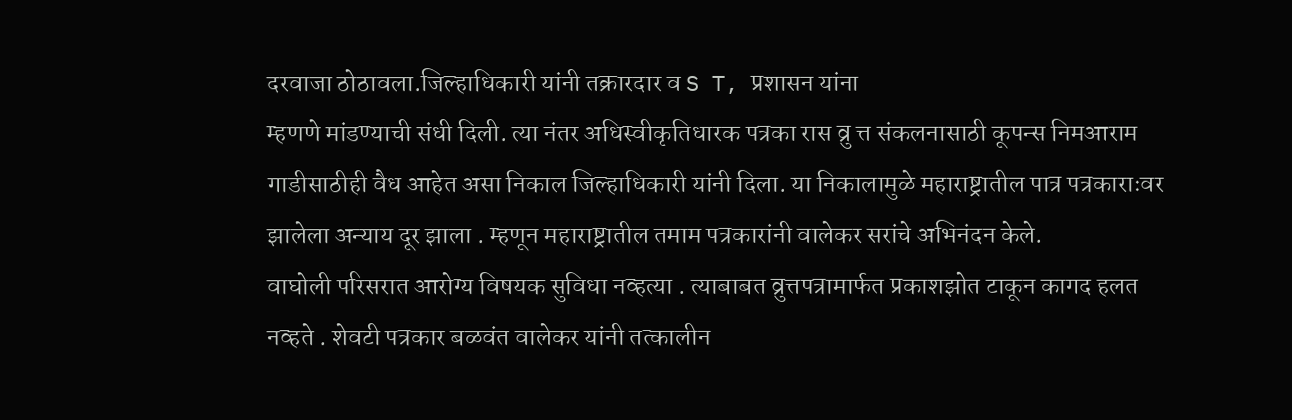दरवाजा ठोठावला.जिल्हाधिकारी यांनी तक्रारदार व S T, प्रशासन यांना
म्हणणे मांडण्याची संधी दिली. त्या नंतर अधिस्वीकृतिधारक पत्रका रास व्रु त्त संकलनासाठी कूपन्स निमआराम गाडीसाठीही वैध आहेत असा निकाल जिल्हाधिकारी यांनी दिला. या निकालामुळे महाराष्ट्रातील पात्र पत्रकाराःवर झालेला अन्याय दूर झाला . म्हणून महाराष्ट्रातील तमाम पत्रकारांनी वालेकर सरांचे अभिनंदन केले.
वाघोली परिसरात आरोग्य विषयक सुविधा नव्हत्या . त्याबाबत व्रुत्तपत्रामार्फत प्रकाशझोत टाकून कागद हलत नव्हते . शेवटी पत्रकार बळवंत वालेकर यांनी तत्कालीन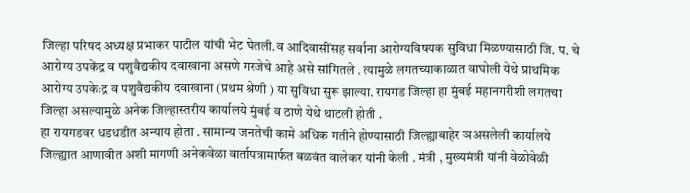जिल्हा परिषद अध्यक्ष प्रभाकर पाटील यांची भेट घेतली.व आदिवासींसह सर्वाना आरोग्यविषयक सुविधा मिळण्यासाठी जि. प. चे आरोग्य उपकेंद्र व पशुवैद्यकीय दवाखाना असणे गरजेचे आहे असे सांगितले . त्यामुळे लगतच्याकाळात वाघोली येथे प्राथमिक आरोग्य उपकेःद्र व पशुवैद्यकीय दवाखाना (प्रथम श्रेणी ) या सुविधा सुरू झाल्या. रायगड जिल्हा हा मुंबई महानगरीशी लगतचा जिल्हा असल्यामुळे अनेक जिल्हास्तरीय कार्यालये मुंबई व ठाणे येथे थाटली होती .
हा रायगडवर धडधडीत अन्याय होता . सामान्य जनतेची कामे अधिक गतीने होण्यासाठी जिल्ह्याबाहेर ञअसलेली कार्यालये जिल्ह्यात आणावीत अशी मागणी अनेकवेळा वार्तापत्रामार्फत बळवंत वालेकर यांनी केली . मंत्री , मुख्यमंत्री यांनी वेळोवेळी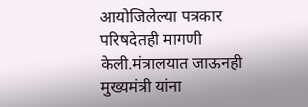आयोजिलेल्या पत्रकार परिषदेतही मागणी केली.मंत्रालयात जाऊनही मुख्यमंत्री यांना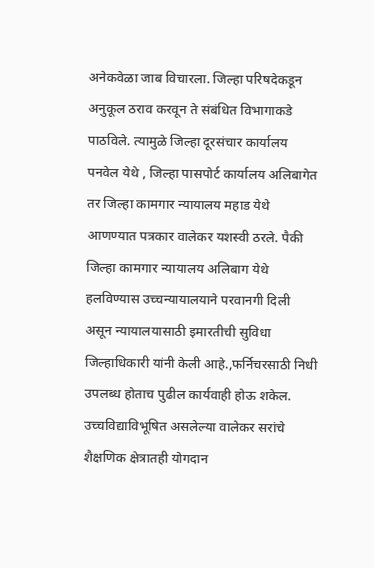अनेकवेळा जाब विचारला. जिल्हा परिषदेकडून अनुकूल ठराव करवून ते संबंधित विभागाकडे पाठविले. त्यामुळे जिल्हा दूरसंचार कार्यालय पनवेल येथे , जिल्हा पासपोर्ट कार्यालय अलिबागेत तर जिल्हा कामगार न्यायालय महाड येथे आणण्यात पत्रकार वालेकर यशस्वी ठरले. पैकी जिल्हा कामगार न्यायालय अलिबाग येथे हलविण्यास उच्चन्यायालयाने परवानगी दिली असून न्यायालयासाठी इमारतीची सुविधा जिल्हाधिकारी यांनी केली आहे.,फर्निचरसाठी निधी उपलब्ध होताच पुढील कार्यवाही होऊ शकेल.
उच्चविद्याविभूषित असलेल्या वालेकर सरांचे शैक्षणिक क्षेत्रातही योगदान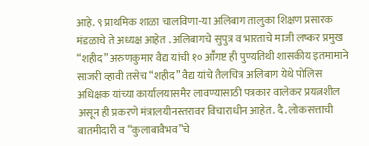आहे. ९ प्राथमिक शाळा चालविणा-या अलिबाग तालुका शिक्षण प्रसारक मंडळाचे ते अध्यक्ष आहेत . अलिबागचे सुपुत्र व भारताचे माजी लष्कर प्रमुख “शहीद” अरुणकुमार वैद्य यांची १० आॕगष्ट ही पुण्यतिथी शासकीय इतमामाने साजरी व्हावी तसेच “शहीद” वैद्य यांचे तैलचित्र अलिबाग येथे पोलिस अधिक्षक यांच्या कार्यालयासमैर लावण्यासाठी पत्रकार वालेकर प्रयत्नशील असून ही प्रकरणे मंत्रालयीनस्तरावर विचाराधीन आहेत. दै. लोकसत्ताची बातमीदारी व “कुलाबावैभव”चे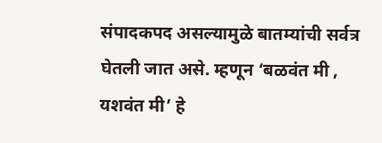संपादकपद असल्यामुळे बातम्यांची सर्वत्र घेतली जात असे. म्हणून ‘बळवंत मी , यशवंत मी’ हे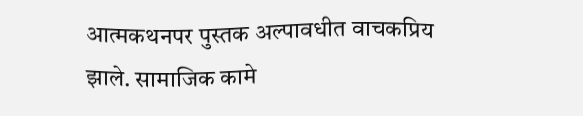आत्मकथनपर पुस्तक अल्पावधीत वाचकप्रिय झाले. सामाजिक कामे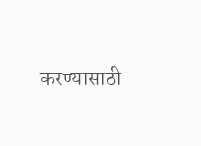करण्यासाठी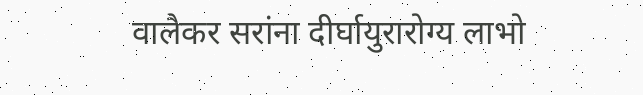वालैकर सरांना दीर्घायुरारोग्य लाभो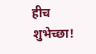हीच शुभेच्छा!